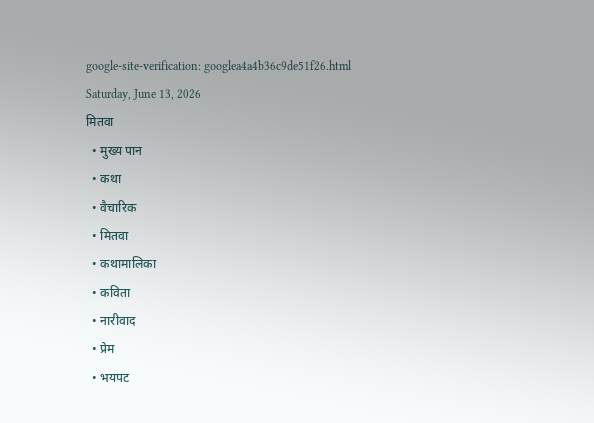google-site-verification: googlea4a4b36c9de51f26.html
Saturday, June 13, 2026
मितवा
  • मुख्य पान
  • कथा
  • वैचारिक
  • मितवा
  • कथामालिका
  • कविता
  • नारीवाद
  • प्रेम
  • भयपट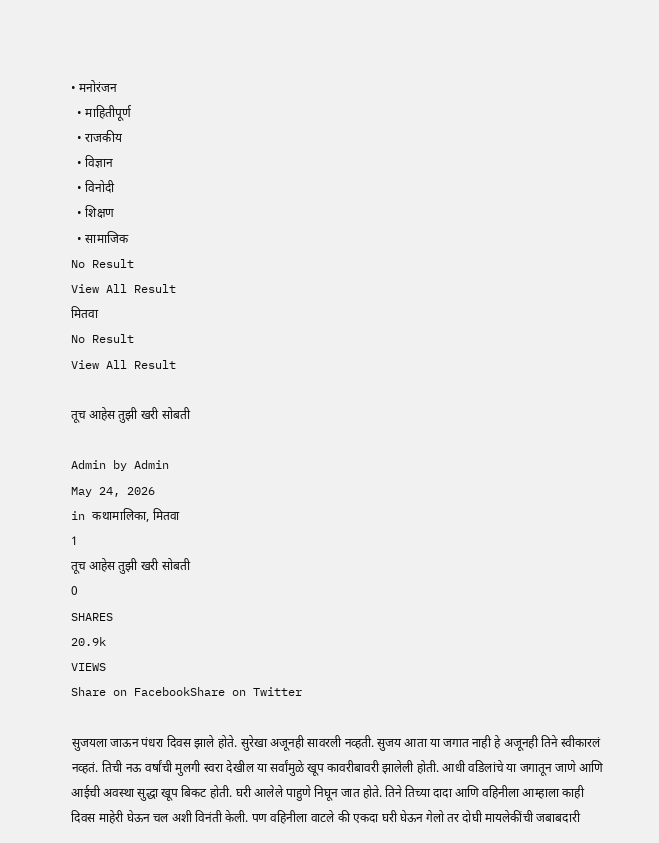• मनोरंजन
  • माहितीपूर्ण
  • राजकीय
  • विज्ञान
  • विनोदी
  • शिक्षण
  • सामाजिक
No Result
View All Result
मितवा
No Result
View All Result

तूच आहेस तुझी खरी सोबती

Admin by Admin
May 24, 2026
in कथामालिका, मितवा
1
तूच आहेस तुझी खरी सोबती
0
SHARES
20.9k
VIEWS
Share on FacebookShare on Twitter

सुजयला जाऊन पंधरा दिवस झाले होते. सुरेखा अजूनही सावरली नव्हती. सुजय आता या जगात नाही हे अजूनही तिने स्वीकारलं नव्हतं. तिची नऊ वर्षांची मुलगी स्वरा देखील या सर्वांमुळे खूप कावरीबावरी झालेली होती. आधी वडिलांचे या जगातून जाणे आणि आईची अवस्था सुद्धा खूप बिकट होती. घरी आलेले पाहुणे निघून जात होते. तिने तिच्या दादा आणि वहिनीला आम्हाला काही दिवस माहेरी घेऊन चल अशी विनंती केली. पण वहिनीला वाटले की एकदा घरी घेऊन गेलो तर दोघी मायलेकींची जबाबदारी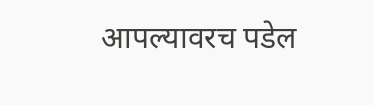आपल्यावरच पडेल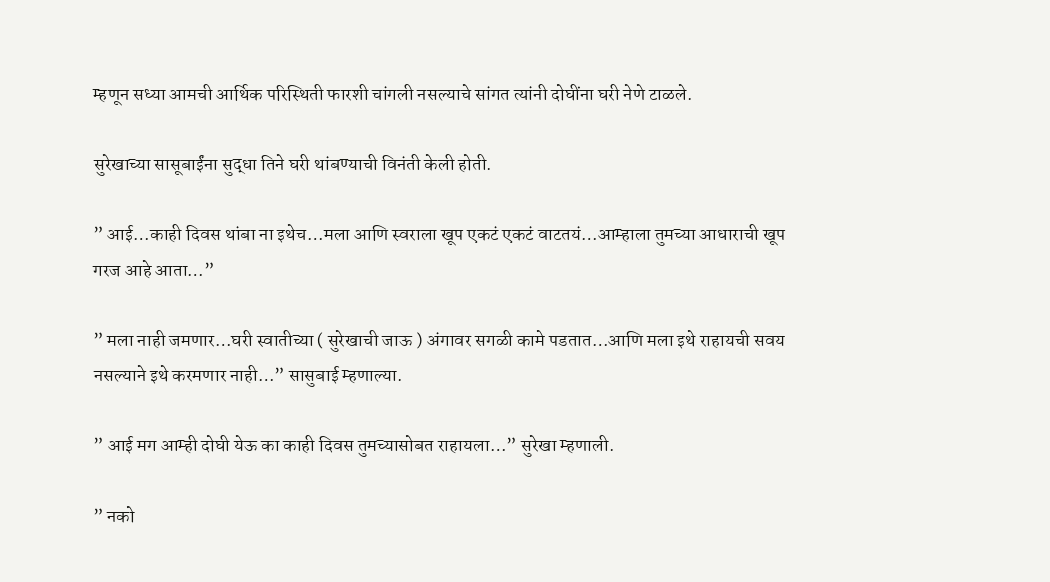म्हणून सध्या आमची आर्थिक परिस्थिती फारशी चांगली नसल्याचे सांगत त्यांनी दोघींना घरी नेणे टाळले.

सुरेखाच्या सासूबाईंना सुद्धा तिने घरी थांबण्याची विनंती केली होती.

” आई…काही दिवस थांबा ना इथेच…मला आणि स्वराला खूप एकटं एकटं वाटतयं…आम्हाला तुमच्या आधाराची खूप गरज आहे आता…”

” मला नाही जमणार…घरी स्वातीच्या ( सुरेखाची जाऊ ) अंगावर सगळी कामे पडतात…आणि मला इथे राहायची सवय नसल्याने इथे करमणार नाही…” सासुबाई म्हणाल्या.

” आई मग आम्ही दोघी येऊ का काही दिवस तुमच्यासोबत राहायला…” सुरेखा म्हणाली.

” नको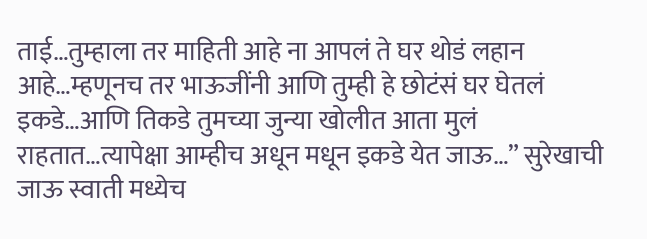ताई…तुम्हाला तर माहिती आहे ना आपलं ते घर थोडं लहान आहे…म्हणूनच तर भाऊजींनी आणि तुम्ही हे छोटंसं घर घेतलं इकडे…आणि तिकडे तुमच्या जुन्या खोलीत आता मुलं राहतात…त्यापेक्षा आम्हीच अधून मधून इकडे येत जाऊ…” सुरेखाची जाऊ स्वाती मध्येच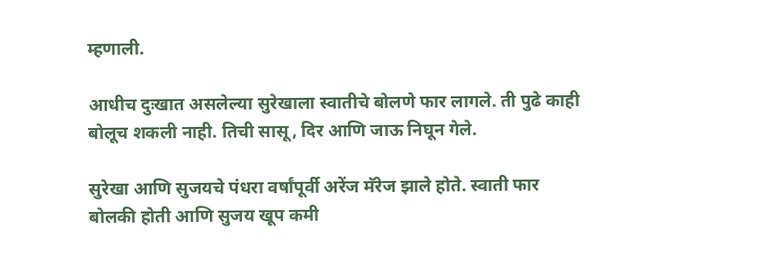म्हणाली.

आधीच दुःखात असलेल्या सुरेखाला स्वातीचे बोलणे फार लागले. ती पुढे काही बोलूच शकली नाही. तिची सासू, दिर आणि जाऊ निघून गेले.

सुरेखा आणि सुजयचे पंधरा वर्षांपूर्वी अरेंज मॅरेज झाले होते. स्वाती फार बोलकी होती आणि सुजय खूप कमी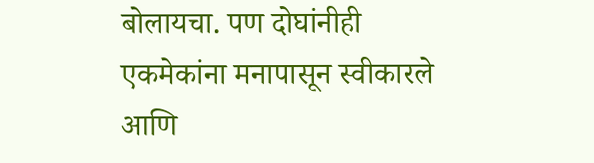बोलायचा. पण दोघांनीही एकमेकांना मनापासून स्वीकारले आणि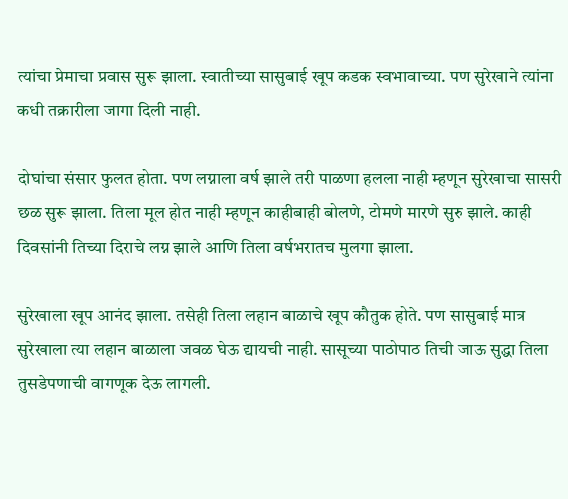त्यांचा प्रेमाचा प्रवास सुरू झाला. स्वातीच्या सासुबाई खूप कडक स्वभावाच्या. पण सुरेखाने त्यांना कधी तक्रारीला जागा दिली नाही.

दोघांचा संसार फुलत होता. पण लग्नाला वर्ष झाले तरी पाळणा हलला नाही म्हणून सुरेखाचा सासरी छळ सुरू झाला. तिला मूल होत नाही म्हणून काहीबाही बोलणे, टोमणे मारणे सुरु झाले. काही दिवसांनी तिच्या दिराचे लग्न झाले आणि तिला वर्षभरातच मुलगा झाला.

सुरेखाला खूप आनंद झाला. तसेही तिला लहान बाळाचे खूप कौतुक होते. पण सासुबाई मात्र सुरेखाला त्या लहान बाळाला जवळ घेऊ द्यायची नाही. सासूच्या पाठोपाठ तिची जाऊ सुद्धा तिला तुसडेपणाची वागणूक देऊ लागली.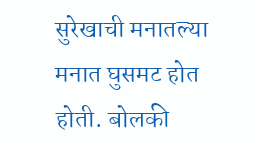सुरेखाची मनातल्या मनात घुसमट होत होती. बोलकी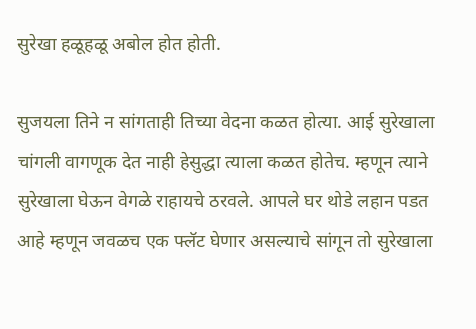सुरेखा हळूहळू अबोल होत होती.

सुजयला तिने न सांगताही तिच्या वेदना कळत होत्या. आई सुरेखाला चांगली वागणूक देत नाही हेसुद्धा त्याला कळत होतेच. म्हणून त्याने सुरेखाला घेऊन वेगळे राहायचे ठरवले. आपले घर थोडे लहान पडत आहे म्हणून जवळच एक फ्लॅट घेणार असल्याचे सांगून तो सुरेखाला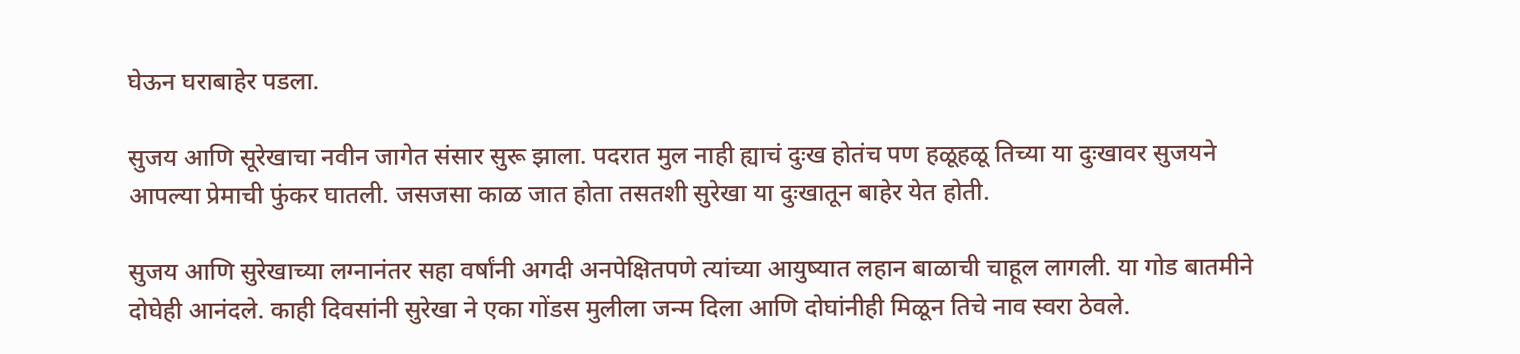घेऊन घराबाहेर पडला.

सुजय आणि सूरेखाचा नवीन जागेत संसार सुरू झाला. पदरात मुल नाही ह्याचं दुःख होतंच पण हळूहळू तिच्या या दुःखावर सुजयने आपल्या प्रेमाची फुंकर घातली. जसजसा काळ जात होता तसतशी सुरेखा या दुःखातून बाहेर येत होती.

सुजय आणि सुरेखाच्या लग्नानंतर सहा वर्षांनी अगदी अनपेक्षितपणे त्यांच्या आयुष्यात लहान बाळाची चाहूल लागली. या गोड बातमीने दोघेही आनंदले. काही दिवसांनी सुरेखा ने एका गोंडस मुलीला जन्म दिला आणि दोघांनीही मिळून तिचे नाव स्वरा ठेवले.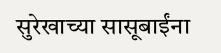सुरेखाच्या सासूबाईंना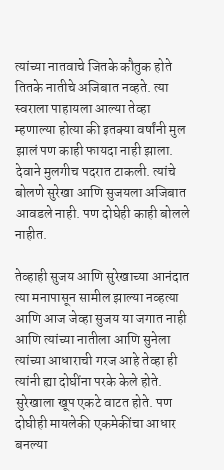त्यांच्या नातवाचे जितके कौतुक होते तितके नातीचे अजिबात नव्हते. त्या स्वराला पाहायला आल्या तेव्हा म्हणाल्या होत्या की इतक्या वर्षांनी मुल झालं पण काही फायदा नाही झाला. देवाने मुलगीच पदरात टाकली. त्यांचे बोलणे सुरेखा आणि सुजयला अजिबात आवडले नाही. पण दोघेही काही बोलले नाहीत.

तेव्हाही सुजय आणि सुरेखाच्या आनंदात त्या मनापासून सामील झाल्या नव्हत्या आणि आज जेव्हा सुजय या जगात नाही आणि त्यांच्या नातीला आणि सुनेला त्यांच्या आधाराची गरज आहे तेव्हा ही त्यांनी ह्या दोघींना परके केले होते. सुरेखाला खूप एकटे वाटत होते. पण दोघीही मायलेकी एकमेकींचा आधार बनल्या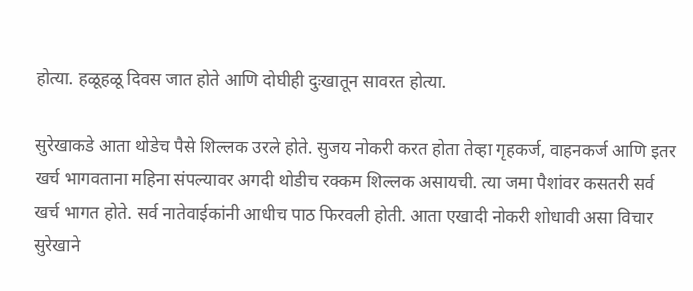होत्या. हळूहळू दिवस जात होते आणि दोघीही दुःखातून सावरत होत्या.

सुरेखाकडे आता थोडेच पैसे शिल्लक उरले होते. सुजय नोकरी करत होता तेव्हा गृहकर्ज, वाहनकर्ज आणि इतर खर्च भागवताना महिना संपल्यावर अगदी थोडीच रक्कम शिल्लक असायची. त्या जमा पैशांवर कसतरी सर्व खर्च भागत होते. सर्व नातेवाईकांनी आधीच पाठ फिरवली होती. आता एखादी नोकरी शोधावी असा विचार सुरेखाने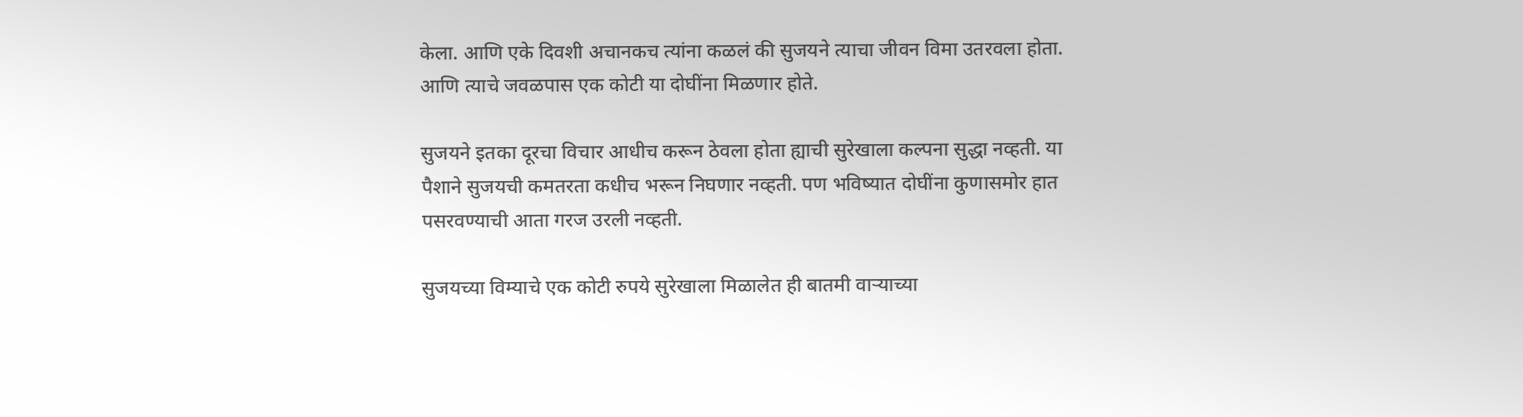केला. आणि एके दिवशी अचानकच त्यांना कळलं की सुजयने त्याचा जीवन विमा उतरवला होता. आणि त्याचे जवळपास एक कोटी या दोघींना मिळणार होते.

सुजयने इतका दूरचा विचार आधीच करून ठेवला होता ह्याची सुरेखाला कल्पना सुद्धा नव्हती. या पैशाने सुजयची कमतरता कधीच भरून निघणार नव्हती. पण भविष्यात दोघींना कुणासमोर हात पसरवण्याची आता गरज उरली नव्हती.

सुजयच्या विम्याचे एक कोटी रुपये सुरेखाला मिळालेत ही बातमी वाऱ्याच्या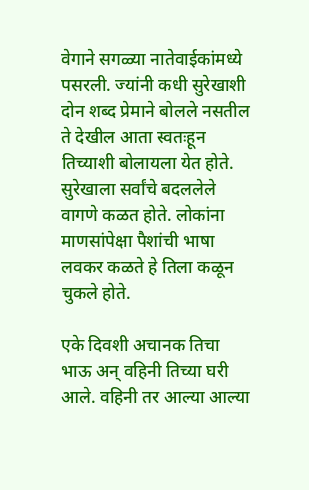वेगाने सगळ्या नातेवाईकांमध्ये पसरली. ज्यांनी कधी सुरेखाशी दोन शब्द प्रेमाने बोलले नसतील ते देखील आता स्वतःहून तिच्याशी बोलायला येत होते. सुरेखाला सर्वांचे बदललेले वागणे कळत होते. लोकांना माणसांपेक्षा पैशांची भाषा लवकर कळते हे तिला कळून चुकले होते.

एके दिवशी अचानक तिचा भाऊ अन् वहिनी तिच्या घरी आले. वहिनी तर आल्या आल्या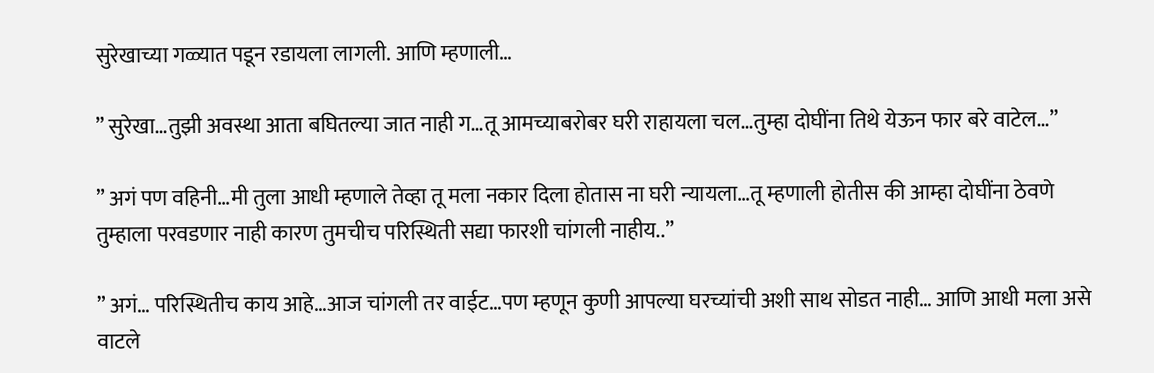सुरेखाच्या गळ्यात पडून रडायला लागली. आणि म्हणाली…

” सुरेखा…तुझी अवस्था आता बघितल्या जात नाही ग…तू आमच्याबरोबर घरी राहायला चल…तुम्हा दोघींना तिथे येऊन फार बरे वाटेल…”

” अगं पण वहिनी…मी तुला आधी म्हणाले तेव्हा तू मला नकार दिला होतास ना घरी न्यायला…तू म्हणाली होतीस की आम्हा दोघींना ठेवणे तुम्हाला परवडणार नाही कारण तुमचीच परिस्थिती सद्या फारशी चांगली नाहीय..”

” अगं… परिस्थितीच काय आहे…आज चांगली तर वाईट…पण म्हणून कुणी आपल्या घरच्यांची अशी साथ सोडत नाही… आणि आधी मला असे वाटले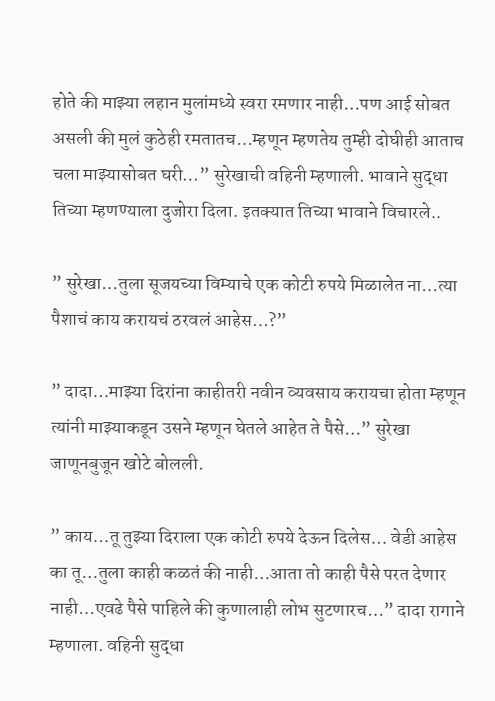होते की माझ्या लहान मुलांमध्ये स्वरा रमणार नाही…पण आई सोबत असली की मुलं कुठेही रमतातच…म्हणून म्हणतेय तुम्ही दोघीही आताच चला माझ्यासोबत घरी…” सुरेखाची वहिनी म्हणाली. भावाने सुद्धा तिच्या म्हणण्याला दुजोरा दिला. इतक्यात तिच्या भावाने विचारले..

” सुरेखा…तुला सूजयच्या विम्याचे एक कोटी रुपये मिळालेत ना…त्या पैशाचं काय करायचं ठरवलं आहेस…?”

” दादा…माझ्या दिरांना काहीतरी नवीन व्यवसाय करायचा होता म्हणून त्यांनी माझ्याकडून उसने म्हणून घेतले आहेत ते पैसे…” सुरेखा जाणूनबुजून खोटे बोलली.

” काय…तू तुझ्या दिराला एक कोटी रुपये देऊन दिलेस… वेडी आहेस का तू…तुला काही कळतं की नाही…आता तो काही पैसे परत देणार नाही…एवढे पैसे पाहिले की कुणालाही लोभ सुटणारच…” दादा रागाने म्हणाला. वहिनी सुद्धा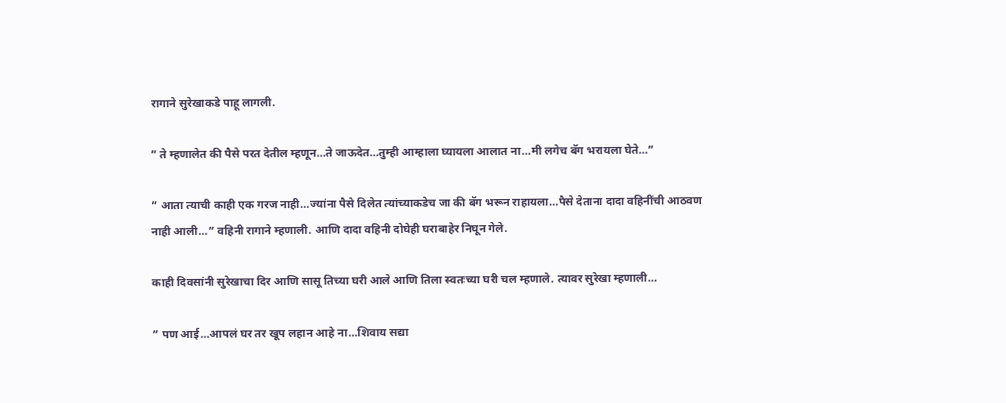रागाने सुरेखाकडे पाहू लागली.

” ते म्हणालेत की पैसे परत देतील म्हणून…ते जाऊदेत…तुम्ही आम्हाला घ्यायला आलात ना…मी लगेच बॅग भरायला घेते…”

” आता त्याची काही एक गरज नाही…ज्यांना पैसे दिलेत त्यांच्याकडेच जा की बॅग भरून राहायला…पैसे देताना दादा वहिनींची आठवण नाही आली…” वहिनी रागाने म्हणाली. आणि दादा वहिनी दोघेही घराबाहेर निघून गेले.

काही दिवसांनी सुरेखाचा दिर आणि सासू तिच्या घरी आले आणि तिला स्वतःच्या घरी चल म्हणाले. त्यावर सुरेखा म्हणाली…

” पण आई…आपलं घर तर खूप लहान आहे ना…शिवाय सद्या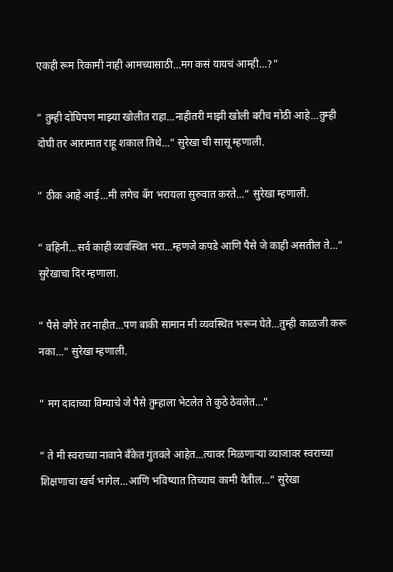एकही रूम रिकामी नाही आमच्यासाठी…मग कसं यायचं आम्ही…?”

” तुम्ही दोघिपण माझ्या खोलीत राहा…नाहीतरी माझी खोली बरीच मोठी आहे…तुम्ही दोघी तर आरामात राहू शकाल तिथे…” सुरेखा ची सासू म्हणाली.

” ठीक आहे आई…मी लगेच बॅग भरायला सुरुवात करते…” सुरेखा म्हणाली.

” वहिनी…सर्व काही व्यवस्थित भरा…म्हणजे कपडे आणि पैसे जे काही असतील ते…” सुरेखाचा दिर म्हणाला.

” पैसे वगैरे तर नाहीत…पण बाकी सामान मी व्यवस्थित भरून घेते…तुम्ही काळजी करू नका…” सुरेखा म्हणाली.

” मग दादाच्या विम्याचे जे पैसे तुम्हाला भेटलेत ते कुठे ठेवलेत…”

” ते मी स्वराच्या नावाने बँकेत गुंतवले आहेत…त्यावर मिळणाऱ्या व्याजावर स्वराच्या शिक्षणाचा खर्च भागेल…आणि भविष्यात तिच्याच कामी येतील…” सुरेखा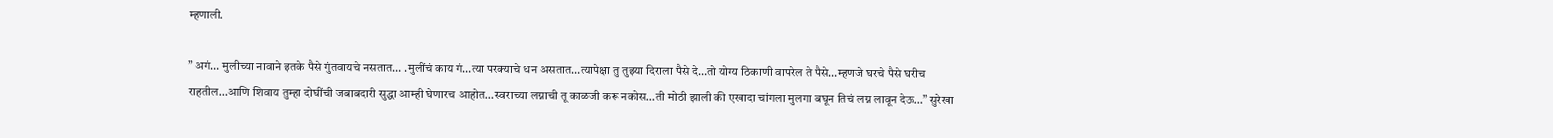म्हणाली.

” अगं… मुलीच्या नावाने इतके पैसे गुंतवायचे नसतात… .मुलींचं काय गं…त्या परक्याचे धन असतात…त्यापेक्षा तु तुझ्या दिराला पैसे दे…तो योग्य ठिकाणी वापरेल ते पैसे…म्हणजे घरचे पैसे घरीच राहतील…आणि शिवाय तुम्हा दोघींची जबाबदारी सुद्धा आम्ही घेणारच आहोत…स्वराच्या लग्नाची तू काळजी करू नकोस…ती मोठी झाली की एखादा चांगला मुलगा बघून तिचं लग्न लावून देऊ…” सुरेखा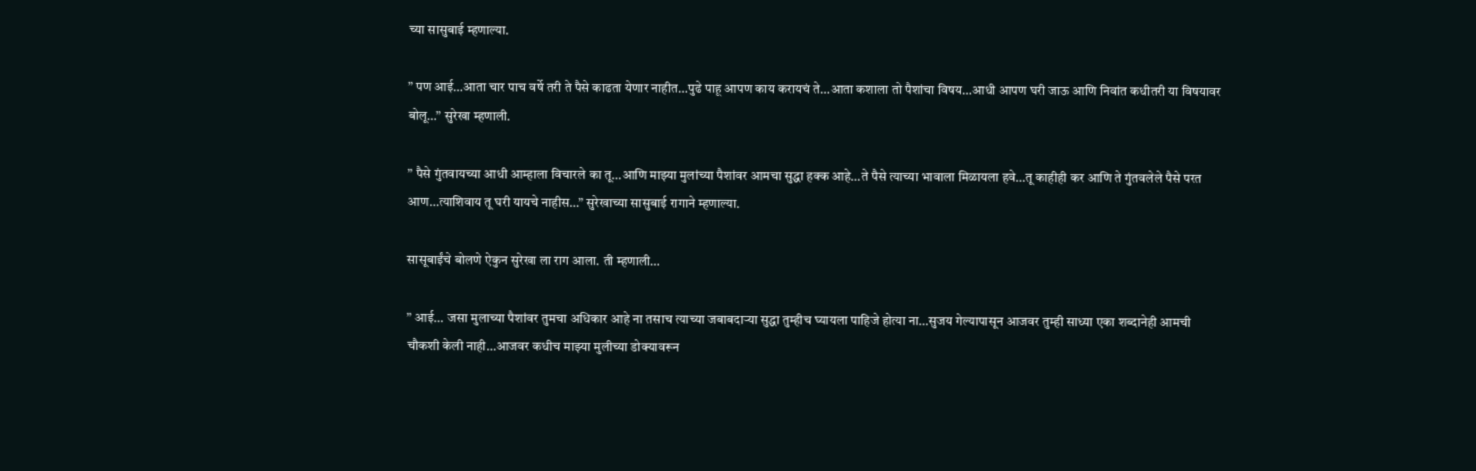च्या सासुबाई म्हणाल्या.

” पण आई…आता चार पाच वर्षे तरी ते पैसे काढता येणार नाहीत…पुढे पाहू आपण काय करायचं ते…आता कशाला तो पैशांचा विषय…आधी आपण घरी जाऊ आणि निवांत कधीतरी या विषयावर बोलू…” सुरेखा म्हणाली.

” पैसे गुंतवायच्या आधी आम्हाला विचारले का तू…आणि माझ्या मुलांच्या पैशांवर आमचा सुद्धा हक्क आहे…ते पैसे त्याच्या भावाला मिळायला हवे…तू काहीही कर आणि ते गुंतवलेले पैसे परत आण…त्याशिवाय तू घरी यायचे नाहीस…” सुरेखाच्या सासुबाई रागाने म्हणाल्या.

सासूबाईंचे बोलणे ऐकुन सुरेखा ला राग आला. ती म्हणाली…

” आई… जसा मुलाच्या पैशांवर तुमचा अधिकार आहे ना तसाच त्याच्या जबाबदाऱ्या सुद्धा तुम्हीच घ्यायला पाहिजे होत्या ना…सुजय गेल्यापासून आजवर तुम्ही साध्या एका शब्दानेही आमची चौकशी केली नाही…आजवर कधीच माझ्या मुलीच्या डोक्यावरून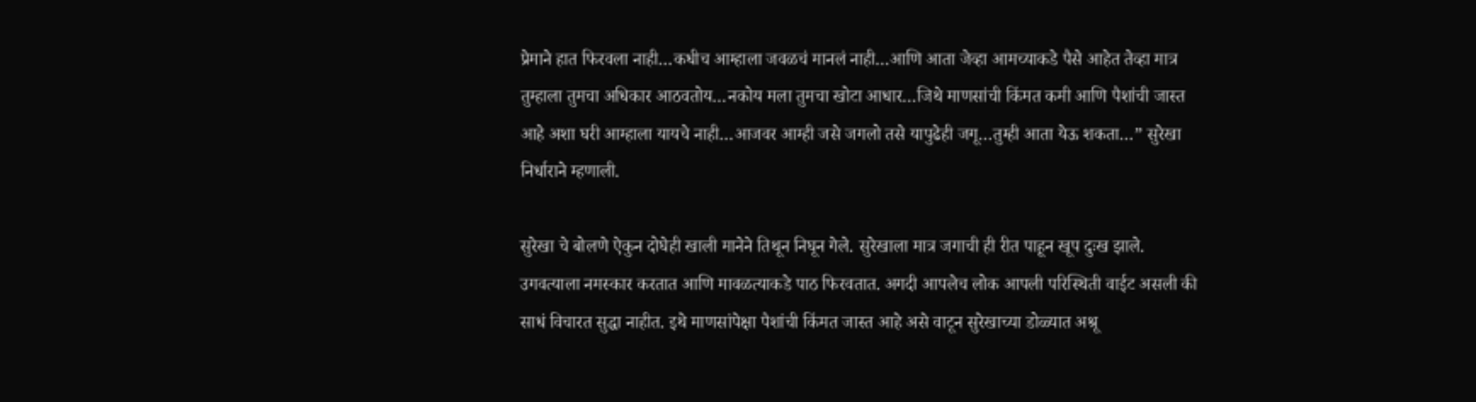प्रेमाने हात फिरवला नाही…कधीच आम्हाला जवळचं मानलं नाही…आणि आता जेव्हा आमच्याकडे पैसे आहेत तेव्हा मात्र तुम्हाला तुमचा अधिकार आठवतोय…नकोय मला तुमचा खोटा आधार…जिथे माणसांची किंमत कमी आणि पैशांची जास्त आहे अशा घरी आम्हाला यायचे नाही…आजवर आम्ही जसे जगलो तसे यापुढेही जगू…तुम्ही आता येऊ शकता…” सुरेखा निर्धाराने म्हणाली.

सुरेखा चे बोलणे ऐकुन दोघेही खाली मानेने तिथून निघून गेले. सुरेखाला मात्र जगाची ही रीत पाहून खूप दुःख झाले. उगवत्याला नमस्कार करतात आणि मावळत्याकडे पाठ फिरवतात. अगदी आपलेच लोक आपली परिस्थिती वाईट असली की साधं विचारत सुद्धा नाहीत. इथे माणसांपेक्षा पैशांची किंमत जास्त आहे असे वाटून सुरेखाच्या डोळ्यात अश्रू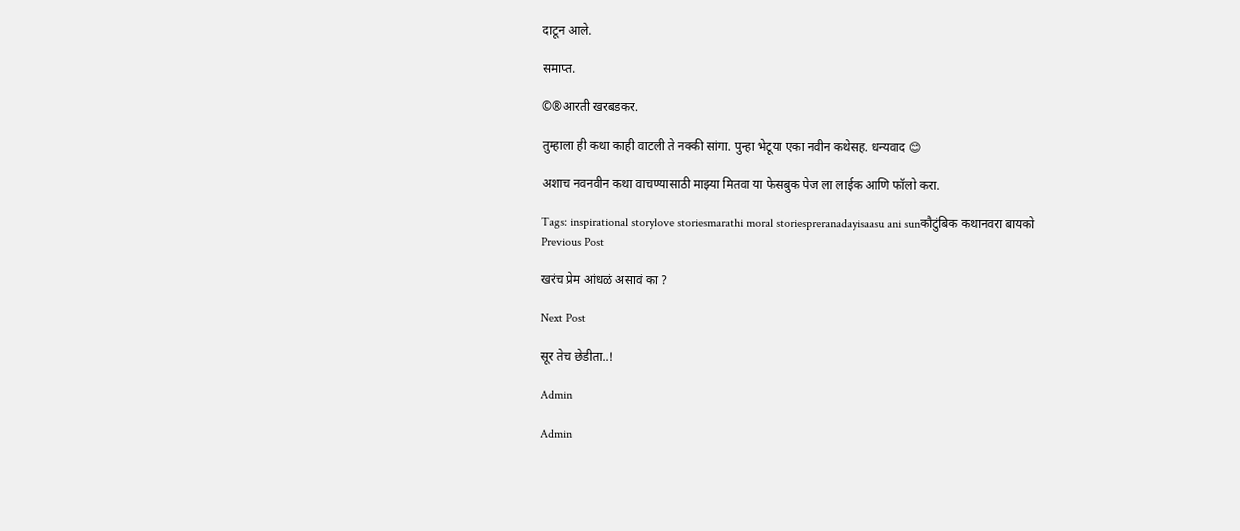दाटून आले.

समाप्त.

©®आरती खरबडकर.

तुम्हाला ही कथा काही वाटली ते नक्की सांगा. पुन्हा भेटूया एका नवीन कथेसह. धन्यवाद 😊

अशाच नवनवीन कथा वाचण्यासाठी माझ्या मितवा या फेसबुक पेज ला लाईक आणि फॉलो करा.

Tags: inspirational storylove storiesmarathi moral storiespreranadayisaasu ani sunकौटुंबिक कथानवरा बायको
Previous Post

खरंच प्रेम आंधळं असावं का ?

Next Post

सूर तेच छेडीता..!

Admin

Admin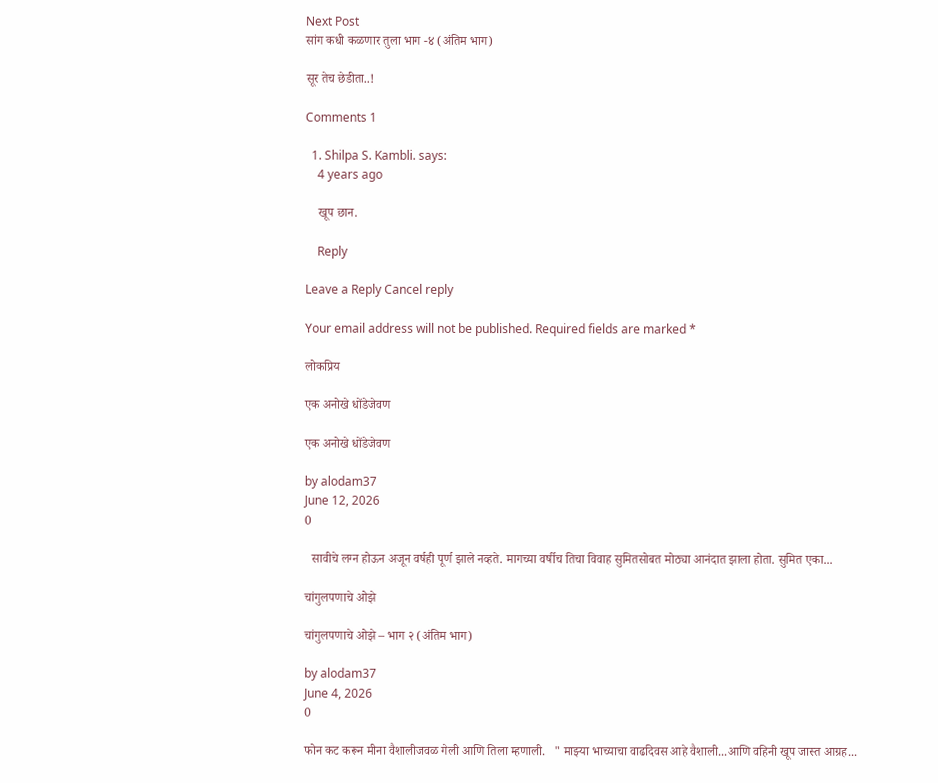Next Post
सांग कधी कळणार तुला भाग -४ (अंतिम भाग)

सूर तेच छेडीता..!

Comments 1

  1. Shilpa S. Kambli. says:
    4 years ago

    खूप छान.

    Reply

Leave a Reply Cancel reply

Your email address will not be published. Required fields are marked *

लोकप्रिय

एक अनोखे धोंडेजेवण

एक अनोखे धोंडेजेवण

by alodam37
June 12, 2026
0

  सावीचे लग्न होऊन अजून वर्षही पूर्ण झाले नव्हते. मागच्या वर्षीच तिचा विवाह सुमितसोबत मोठ्या आनंदात झाला होता. सुमित एका...

चांगुलपणाचे ओझे

चांगुलपणाचे ओझे – भाग २ (अंतिम भाग)

by alodam37
June 4, 2026
0

फोन कट करून मीना वैशालीजवळ गेली आणि तिला म्हणाली.   " माझ्या भाच्याचा वाढदिवस आहे वैशाली...आणि वहिनी खूप जास्त आग्रह...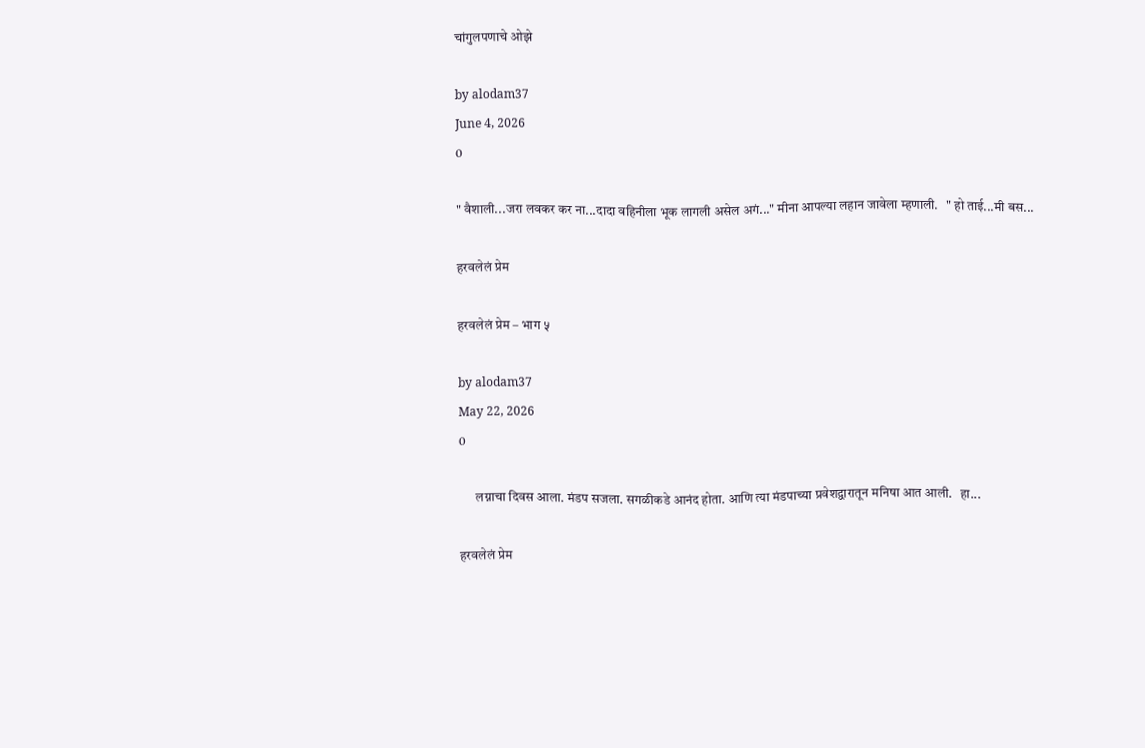चांगुलपणाचे ओझे

by alodam37
June 4, 2026
0

" वैशाली...जरा लवकर कर ना...दादा वहिनीला भूक लागली असेल अगं..." मीना आपल्या लहान जावेला म्हणाली.   " हो ताई...मी बस...

हरवलेलं प्रेम

हरवलेलं प्रेम – भाग ५

by alodam37
May 22, 2026
0

      लग्नाचा दिवस आला. मंडप सजला. सगळीकडे आनंद होता. आणि त्या मंडपाच्या प्रवेशद्वारातून मनिषा आत आली.   हा...

हरवलेलं प्रेम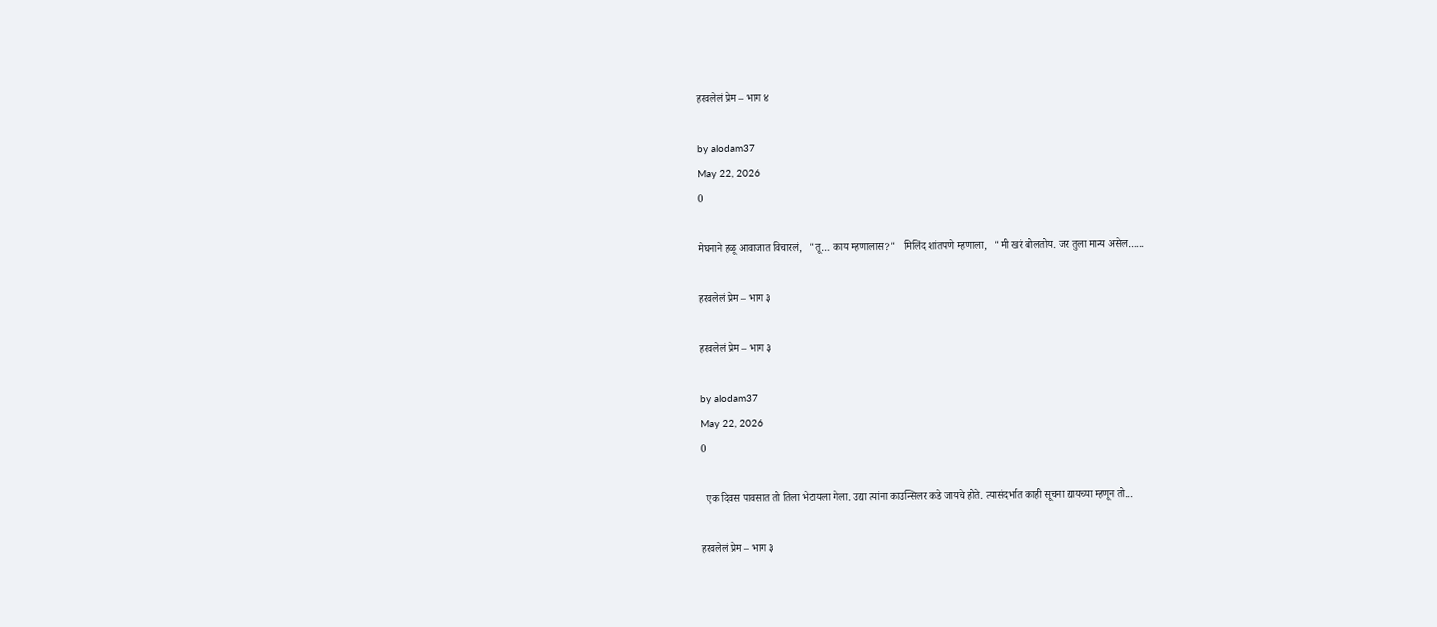हरवलेलं प्रेम – भाग ४

by alodam37
May 22, 2026
0

मेघनाने हळू आवाजात विचारलं,   "तू… काय म्हणालास?"   मिलिंद शांतपणे म्हणाला,   "मी खरं बोलतोय. जर तुला मान्य असेल…...

हरवलेलं प्रेम – भाग ३

हरवलेलं प्रेम – भाग ३

by alodam37
May 22, 2026
0

  एक दिवस पावसात तो तिला भेटायला गेला. उद्या त्यांना काउन्सिलर कडे जायचे होते. त्यासंदर्भात काही सूचना द्यायच्या म्हणून तो...

हरवलेलं प्रेम – भाग ३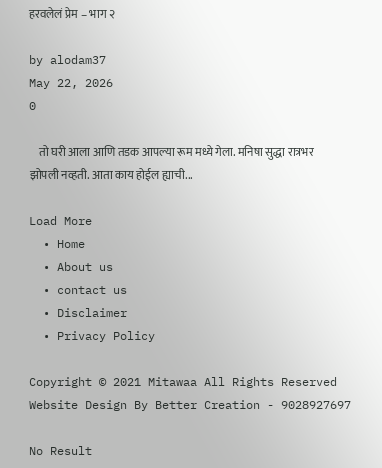हरवलेलं प्रेम – भाग २

by alodam37
May 22, 2026
0

    तो घरी आला आणि तडक आपल्या रूम मध्ये गेला. मनिषा सुद्धा रात्रभर झोपली नव्हती. आता काय होईल ह्याची...

Load More
  • Home
  • About us
  • contact us
  • Disclaimer
  • Privacy Policy

Copyright © 2021 Mitawaa All Rights Reserved Website Design By Better Creation - 9028927697

No Result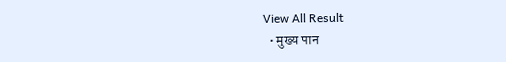View All Result
  • मुख्य पान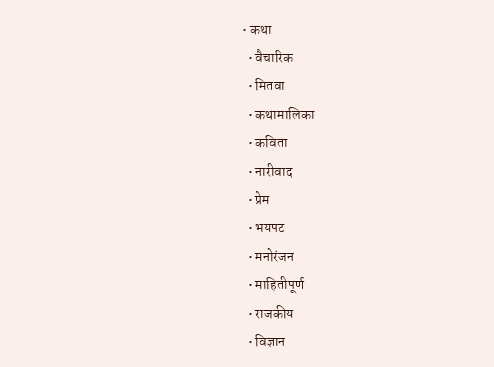• कथा
  • वैचारिक
  • मितवा
  • कथामालिका
  • कविता
  • नारीवाद
  • प्रेम
  • भयपट
  • मनोरंजन
  • माहितीपूर्ण
  • राजकीय
  • विज्ञान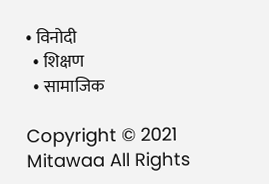• विनोदी
  • शिक्षण
  • सामाजिक

Copyright © 2021 Mitawaa All Rights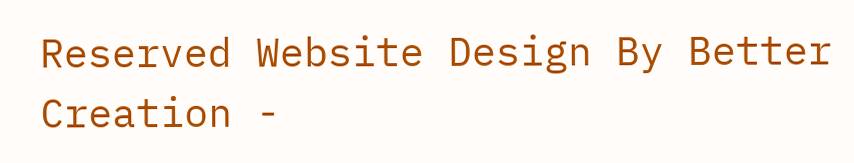Reserved Website Design By Better Creation -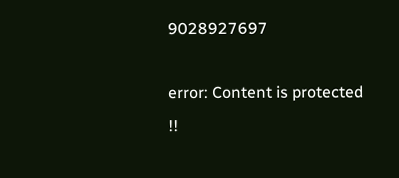9028927697

error: Content is protected !!